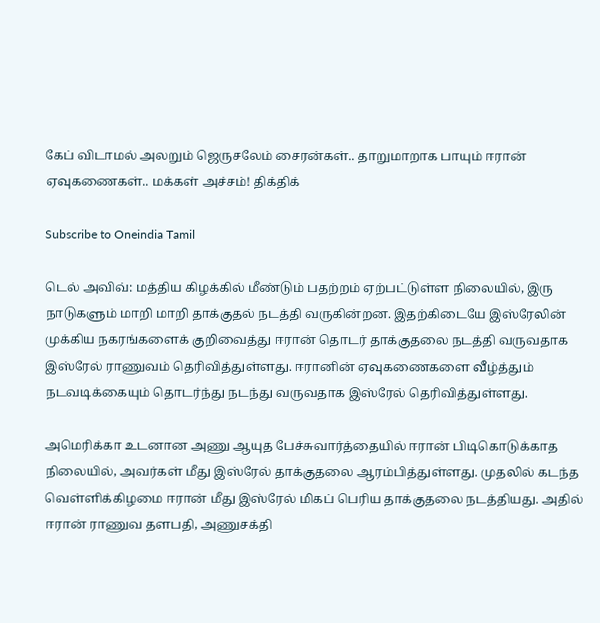கேப் விடாமல் அலறும் ஜெருசலேம் சைரன்கள்.. தாறுமாறாக பாயும் ஈரான் ஏவுகணைகள்.. மக்கள் அச்சம்! திக்திக்

Subscribe to Oneindia Tamil

டெல் அவிவ்: மத்திய கிழக்கில் மீண்டும் பதற்றம் ஏற்பட்டுள்ள நிலையில், இரு நாடுகளும் மாறி மாறி தாக்குதல் நடத்தி வருகின்றன. இதற்கிடையே இஸ்ரேலின் முக்கிய நகரங்களைக் குறிவைத்து ஈரான் தொடர் தாக்குதலை நடத்தி வருவதாக இஸ்ரேல் ராணுவம் தெரிவித்துள்ளது. ஈரானின் ஏவுகணைகளை வீழ்த்தும் நடவடிக்கையும் தொடர்ந்து நடந்து வருவதாக இஸ்ரேல் தெரிவித்துள்ளது.

அமெரிக்கா உடனான அணு ஆயுத பேச்சுவார்த்தையில் ஈரான் பிடிகொடுக்காத நிலையில், அவர்கள் மீது இஸ்ரேல் தாக்குதலை ஆரம்பித்துள்ளது. முதலில் கடந்த வெள்ளிக்கிழமை ஈரான் மீது இஸ்ரேல் மிகப் பெரிய தாக்குதலை நடத்தியது. அதில் ஈரான் ராணுவ தளபதி, அணுசக்தி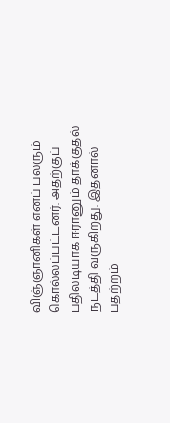விஞ்ஞானிகள் எனப் பலரும் கொல்லப்பட்டனர். அதற்குப் பதிலடியாக ஈரானும் தாக்குதல் நடத்தி வருகிறது. இதனால் பதற்றம்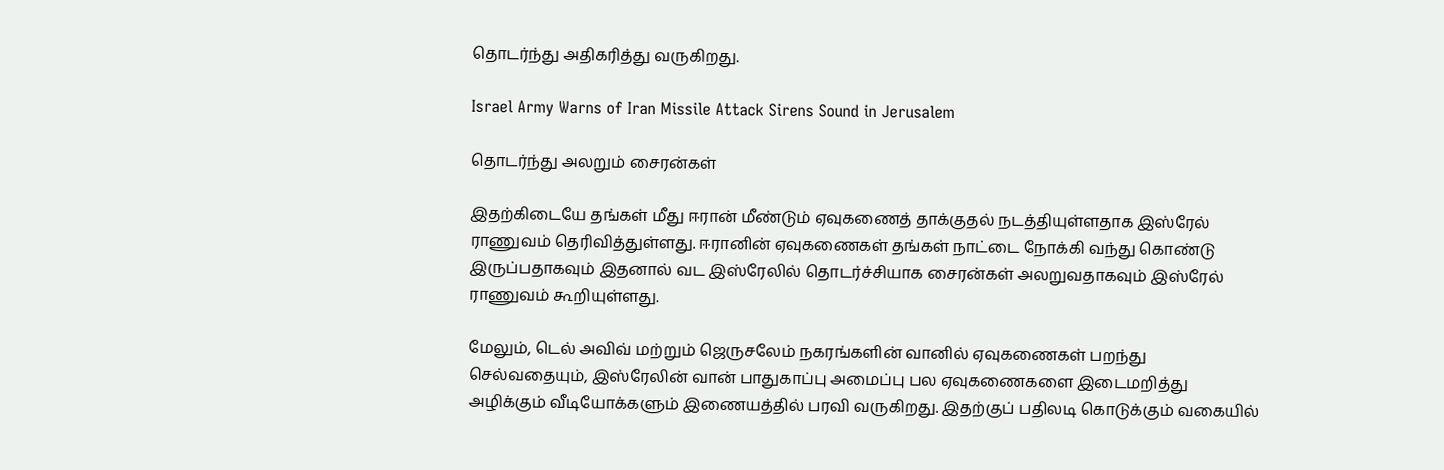தொடர்ந்து அதிகரித்து வருகிறது.

Israel Army Warns of Iran Missile Attack Sirens Sound in Jerusalem

தொடர்ந்து அலறும் சைரன்கள்

இதற்கிடையே தங்கள் மீது ஈரான் மீண்டும் ஏவுகணைத் தாக்குதல் நடத்தியுள்ளதாக இஸ்ரேல் ராணுவம் தெரிவித்துள்ளது. ஈரானின் ஏவுகணைகள் தங்கள் நாட்டை நோக்கி வந்து கொண்டு இருப்பதாகவும் இதனால் வட இஸ்ரேலில் தொடர்ச்சியாக சைரன்கள் அலறுவதாகவும் இஸ்ரேல் ராணுவம் கூறியுள்ளது.

மேலும், டெல் அவிவ் மற்றும் ஜெருசலேம் நகரங்களின் வானில் ஏவுகணைகள் பறந்து செல்வதையும், இஸ்ரேலின் வான் பாதுகாப்பு அமைப்பு பல ஏவுகணைகளை இடைமறித்து அழிக்கும் வீடியோக்களும் இணையத்தில் பரவி வருகிறது. இதற்குப் பதிலடி கொடுக்கும் வகையில்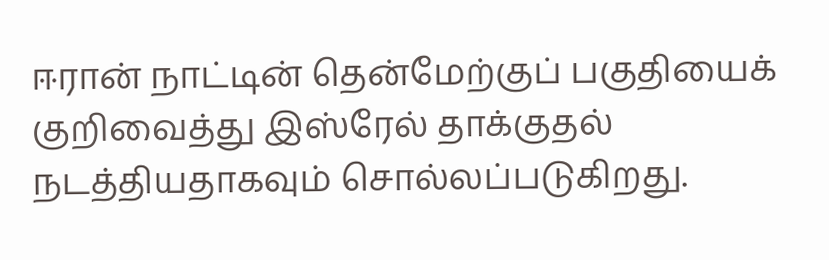ஈரான் நாட்டின் தென்மேற்குப் பகுதியைக் குறிவைத்து இஸ்ரேல் தாக்குதல் நடத்தியதாகவும் சொல்லப்படுகிறது.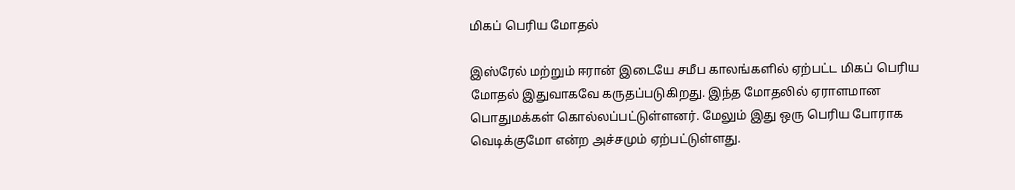மிகப் பெரிய மோதல்

இஸ்ரேல் மற்றும் ஈரான் இடையே சமீப காலங்களில் ஏற்பட்ட மிகப் பெரிய மோதல் இதுவாகவே கருதப்படுகிறது. இந்த மோதலில் ஏராளமான பொதுமக்கள் கொல்லப்பட்டுள்ளனர். மேலும் இது ஒரு பெரிய போராக வெடிக்குமோ என்ற அச்சமும் ஏற்பட்டுள்ளது.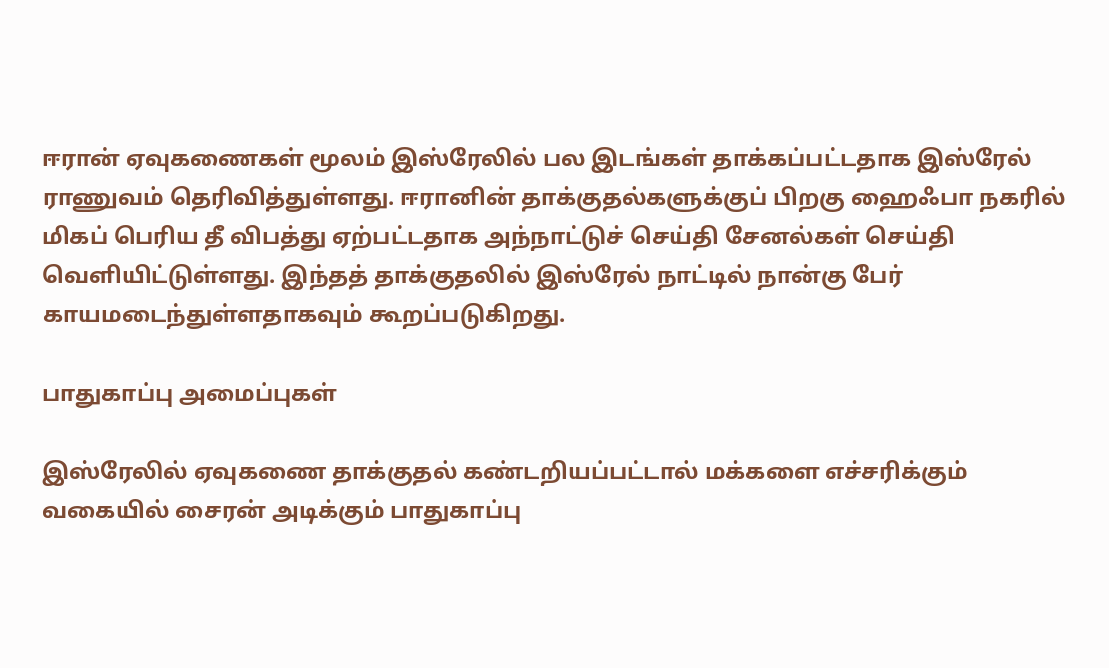ஈரான் ஏவுகணைகள் மூலம் இஸ்ரேலில் பல இடங்கள் தாக்கப்பட்டதாக இஸ்ரேல் ராணுவம் தெரிவித்துள்ளது. ஈரானின் தாக்குதல்களுக்குப் பிறகு ஹைஃபா நகரில் மிகப் பெரிய தீ விபத்து ஏற்பட்டதாக அந்நாட்டுச் செய்தி சேனல்கள் செய்தி வெளியிட்டுள்ளது. இந்தத் தாக்குதலில் இஸ்ரேல் நாட்டில் நான்கு பேர் காயமடைந்துள்ளதாகவும் கூறப்படுகிறது.

பாதுகாப்பு அமைப்புகள்

இஸ்ரேலில் ஏவுகணை தாக்குதல் கண்டறியப்பட்டால் மக்களை எச்சரிக்கும் வகையில் சைரன் அடிக்கும் பாதுகாப்பு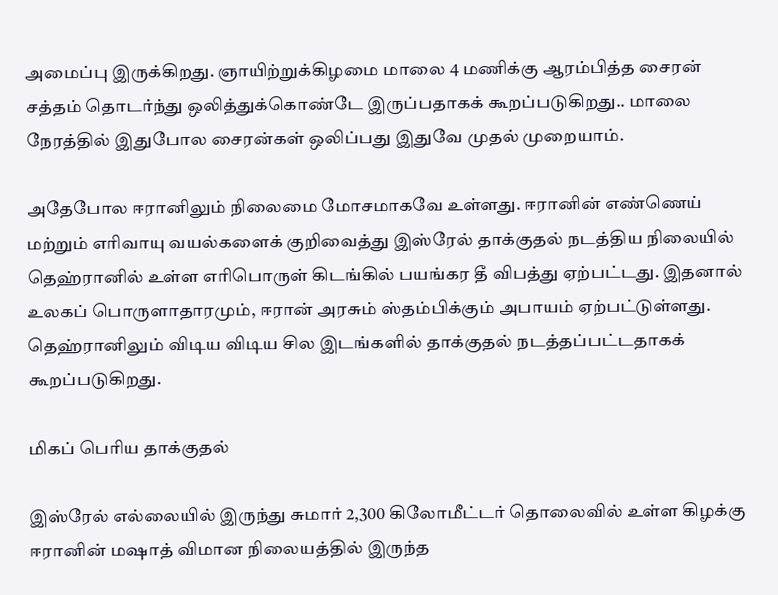அமைப்பு இருக்கிறது. ஞாயிற்றுக்கிழமை மாலை 4 மணிக்கு ஆரம்பித்த சைரன் சத்தம் தொடர்ந்து ஒலித்துக்கொண்டே இருப்பதாகக் கூறப்படுகிறது.. மாலை நேரத்தில் இதுபோல சைரன்கள் ஒலிப்பது இதுவே முதல் முறையாம்.

அதேபோல ஈரானிலும் நிலைமை மோசமாகவே உள்ளது. ஈரானின் எண்ணெய் மற்றும் எரிவாயு வயல்களைக் குறிவைத்து இஸ்ரேல் தாக்குதல் நடத்திய நிலையில் தெஹ்ரானில் உள்ள எரிபொருள் கிடங்கில் பயங்கர தீ விபத்து ஏற்பட்டது. இதனால் உலகப் பொருளாதாரமும், ஈரான் அரசும் ஸ்தம்பிக்கும் அபாயம் ஏற்பட்டுள்ளது. தெஹ்ரானிலும் விடிய விடிய சில இடங்களில் தாக்குதல் நடத்தப்பட்டதாகக் கூறப்படுகிறது.

மிகப் பெரிய தாக்குதல்

இஸ்ரேல் எல்லையில் இருந்து சுமார் 2,300 கிலோமீட்டர் தொலைவில் உள்ள கிழக்கு ஈரானின் மஷாத் விமான நிலையத்தில் இருந்த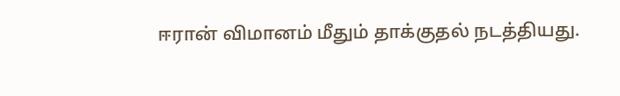ஈரான் விமானம் மீதும் தாக்குதல் நடத்தியது.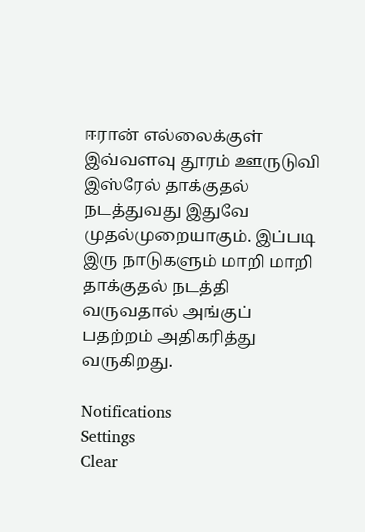ஈரான் எல்லைக்குள் இவ்வளவு தூரம் ஊருடுவி இஸ்ரேல் தாக்குதல் நடத்துவது இதுவே முதல்முறையாகும். இப்படி இரு நாடுகளும் மாறி மாறி தாக்குதல் நடத்தி வருவதால் அங்குப் பதற்றம் அதிகரித்து வருகிறது.

Notifications
Settings
Clear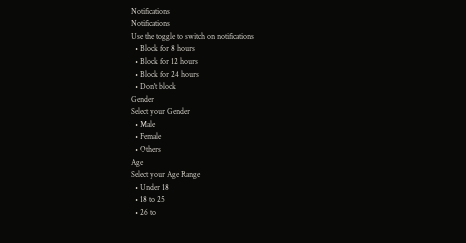Notifications
Notifications
Use the toggle to switch on notifications
  • Block for 8 hours
  • Block for 12 hours
  • Block for 24 hours
  • Don't block
Gender
Select your Gender
  • Male
  • Female
  • Others
Age
Select your Age Range
  • Under 18
  • 18 to 25
  • 26 to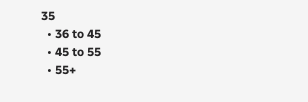35
  • 36 to 45
  • 45 to 55
  • 55+